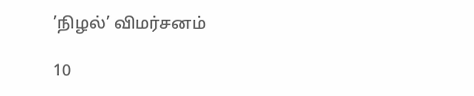’நிழல்’ விமர்சனம்

10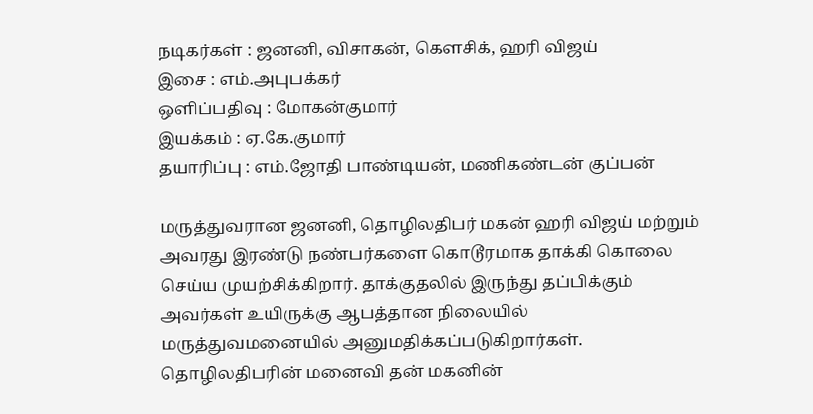நடிகர்கள் : ஜனனி, விசாகன், கெளசிக், ஹரி விஜய்
இசை : எம்.அபுபக்கர்
ஒளிப்பதிவு : மோகன்குமார்
இயக்கம் : ஏ.கே.குமார்
தயாரிப்பு : எம்.ஜோதி பாண்டியன், மணிகண்டன் குப்பன்

மருத்துவரான ஜனனி, தொழிலதிபர் மகன் ஹரி விஜய் மற்றும் அவரது இரண்டு நண்பர்களை கொடூரமாக தாக்கி கொலை செய்ய முயற்சிக்கிறார். தாக்குதலில் இருந்து தப்பிக்கும் அவர்கள் உயிருக்கு ஆபத்தான நிலையில் மருத்துவமனையில் அனுமதிக்கப்படுகிறார்கள். தொழிலதிபரின் மனைவி தன் மகனின்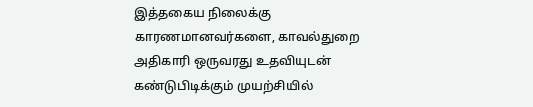இத்தகைய நிலைக்கு காரணமானவர்களை, காவல்துறை அதிகாரி ஒருவரது உதவியுடன் கண்டுபிடிக்கும் முயற்சியில்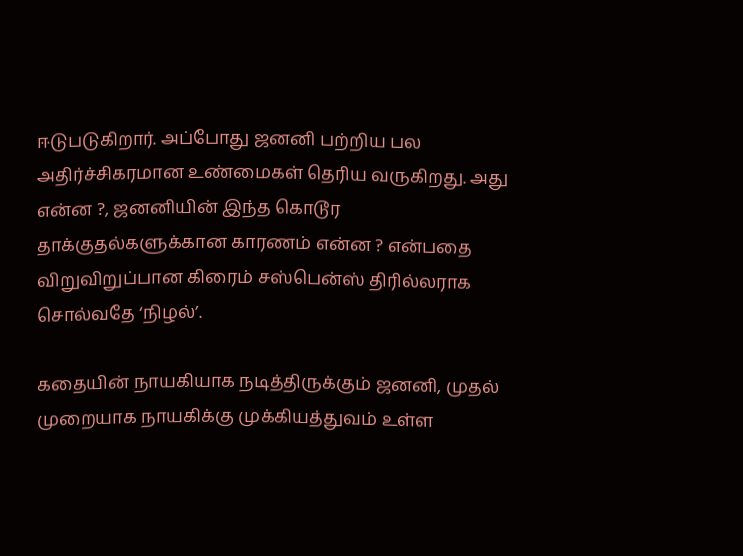ஈடுபடுகிறார். அப்போது ஜனனி பற்றிய பல அதிர்ச்சிகரமான உண்மைகள் தெரிய வருகிறது. அது என்ன ?, ஜனனியின் இந்த கொடூர தாக்குதல்களுக்கான காரணம் என்ன ? என்பதை விறுவிறுப்பான கிரைம் சஸ்பென்ஸ் திரில்லராக சொல்வதே ‘நிழல்’.

கதையின் நாயகியாக நடித்திருக்கும் ஜனனி, முதல் முறையாக நாயகிக்கு முக்கியத்துவம் உள்ள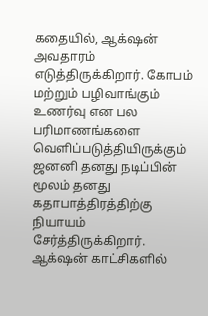கதையில், ஆக்‌ஷன் அவதாரம் எடுத்திருக்கிறார். கோபம் மற்றும் பழிவாங்கும் உணர்வு என பல பரிமாணங்களை வெளிப்படுத்தியிருக்கும் ஜனனி தனது நடிப்பின் மூலம் தனது கதாபாத்திரத்திற்கு நியாயம் சேர்த்திருக்கிறார். ஆக்‌ஷன் காட்சிகளில்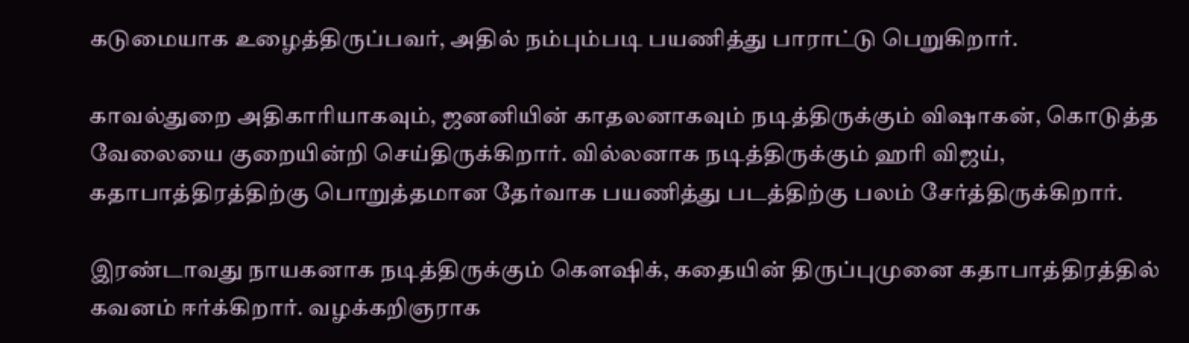கடுமையாக உழைத்திருப்பவர், அதில் நம்பும்படி பயணித்து பாராட்டு பெறுகிறார்.

காவல்துறை அதிகாரியாகவும், ஜனனியின் காதலனாகவும் நடித்திருக்கும் விஷாகன், கொடுத்த வேலையை குறையின்றி செய்திருக்கிறார். வில்லனாக நடித்திருக்கும் ஹரி விஜய், கதாபாத்திரத்திற்கு பொறுத்தமான தேர்வாக பயணித்து படத்திற்கு பலம் சேர்த்திருக்கிறார்.

இரண்டாவது நாயகனாக நடித்திருக்கும் கெளஷிக், கதையின் திருப்புமுனை கதாபாத்திரத்தில் கவனம் ஈர்க்கிறார். வழக்கறிஞராக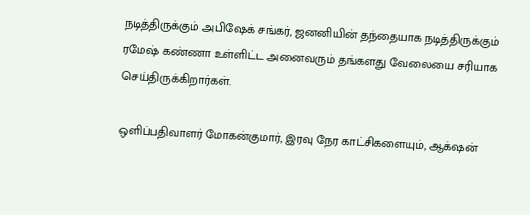நடித்திருக்கும் அபிஷேக் சங்கர், ஜனனியின் தந்தையாக நடித்திருக்கும் ரமேஷ் கண்ணா உள்ளிட்ட அனைவரும் தங்களது வேலையை சரியாக செய்திருக்கிறார்கள்.

ஒளிப்பதிவாளர் மோகன்குமார், இரவு நேர காட்சிகளையும், ஆக்‌ஷன்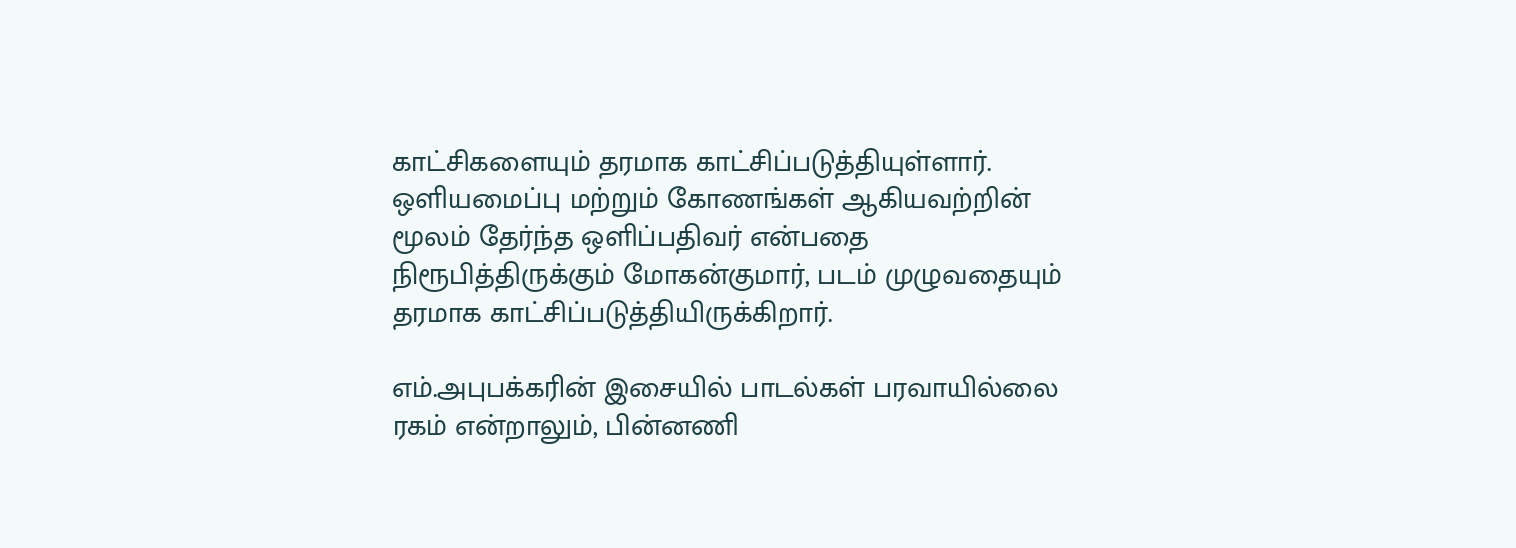காட்சிகளையும் தரமாக காட்சிப்படுத்தியுள்ளார். ஒளியமைப்பு மற்றும் கோணங்கள் ஆகியவற்றின் மூலம் தேர்ந்த ஒளிப்பதிவர் என்பதை நிரூபித்திருக்கும் மோகன்குமார், படம் முழுவதையும் தரமாக காட்சிப்படுத்தியிருக்கிறார்.

எம்.அபுபக்கரின் இசையில் பாடல்கள் பரவாயில்லை ரகம் என்றாலும், பின்னணி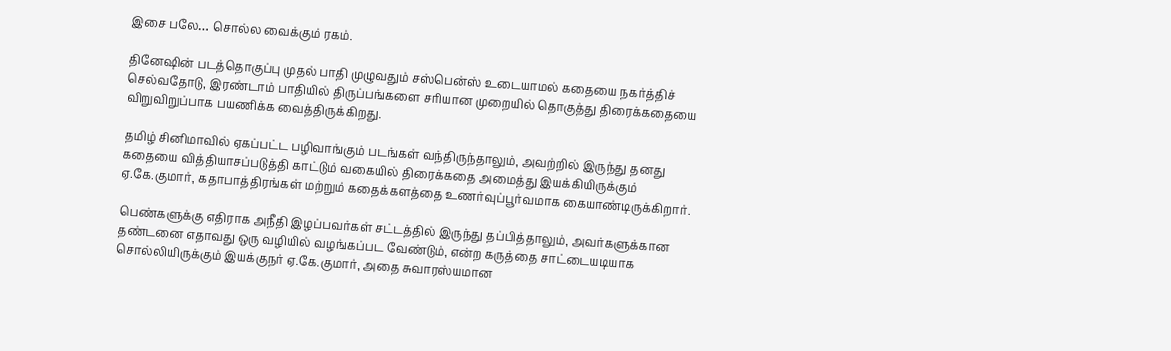இசை பலே… சொல்ல வைக்கும் ரகம்.

தினேஷின் படத்தொகுப்பு முதல் பாதி முழுவதும் சஸ்பென்ஸ் உடையாமல் கதையை நகர்த்திச் செல்வதோடு, இரண்டாம் பாதியில் திருப்பங்களை சரியான முறையில் தொகுத்து திரைக்கதையை விறுவிறுப்பாக பயணிக்க வைத்திருக்கிறது.

தமிழ் சினிமாவில் ஏகப்பட்ட பழிவாங்கும் படங்கள் வந்திருந்தாலும், அவற்றில் இருந்து தனது கதையை வித்தியாசப்படுத்தி காட்டும் வகையில் திரைக்கதை அமைத்து இயக்கியிருக்கும் ஏ.கே.குமார், கதாபாத்திரங்கள் மற்றும் கதைக்களத்தை உணர்வுப்பூர்வமாக கையாண்டிருக்கிறார்.

பெண்களுக்கு எதிராக அநீதி இழப்பவர்கள் சட்டத்தில் இருந்து தப்பித்தாலும், அவர்களுக்கான தண்டனை எதாவது ஒரு வழியில் வழங்கப்பட வேண்டும், என்ற கருத்தை சாட்டையடியாக சொல்லியிருக்கும் இயக்குநர் ஏ.கே.குமார், அதை சுவாரஸ்யமான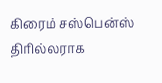கிரைம் சஸ்பென்ஸ் திரில்லராக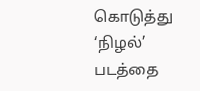கொடுத்து ‘நிழல்’ படத்தை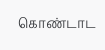கொண்டாட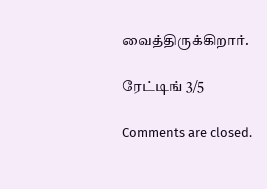வைத்திருக்கிறார்.

ரேட்டிங் 3/5

Comments are closed.